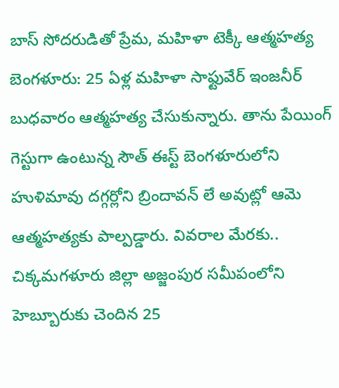బాస్ సోదరుడితో ప్రేమ, మహిళా టెక్కీ ఆత్మహత్య
బెంగళూరు: 25 ఏళ్ల మహిళా సాఫ్టువేర్ ఇంజనీర్ బుధవారం ఆత్మహత్య చేసుకున్నారు. తాను పేయింగ్ గెస్టుగా ఉంటున్న సౌత్ ఈస్ట్ బెంగళూరులోని హుళిమావు దగ్గర్లోని బ్రిందావన్ లే అవుట్లో ఆమె ఆత్మహత్యకు పాల్పడ్డారు. వివరాల మేరకు.. చిక్కమగళూరు జిల్లా అజ్జంపుర సమీపంలోని హెబ్బూరుకు చెందిన 25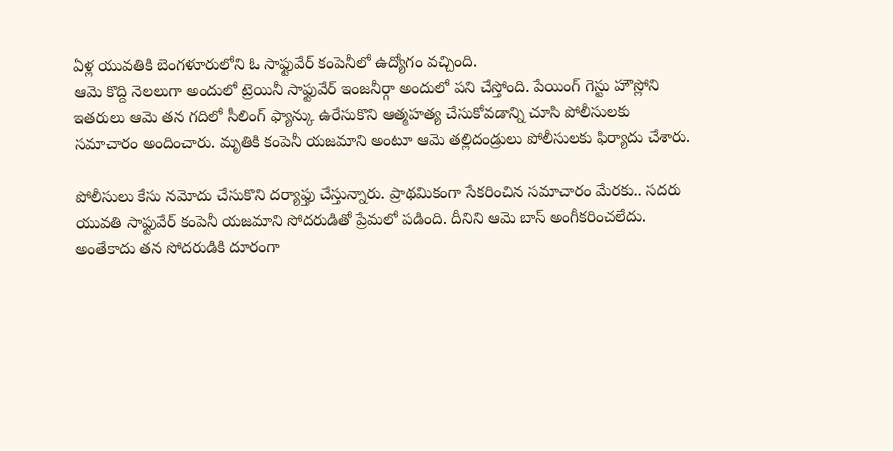ఏళ్ల యువతికి బెంగళూరులోని ఓ సాఫ్టువేర్ కంపెనీలో ఉద్యోగం వచ్చింది.
ఆమె కొద్ది నెలలుగా అందులో ట్రెయినీ సాఫ్టువేర్ ఇంజనీర్గా అందులో పని చేస్తోంది. పేయింగ్ గెస్టు హౌస్లోని ఇతరులు ఆమె తన గదిలో సీలింగ్ ఫ్యాన్కు ఉరేసుకొని ఆత్మహత్య చేసుకోవడాన్ని చూసి పోలీసులకు సమాచారం అందించారు. మృతికి కంపెనీ యజమాని అంటూ ఆమె తల్లిదండ్రులు పోలీసులకు ఫిర్యాదు చేశారు.

పోలీసులు కేసు నమోదు చేసుకొని దర్యాఫ్తు చేస్తున్నారు. ప్రాథమికంగా సేకరించిన సమాచారం మేరకు.. సదరు యువతి సాఫ్టువేర్ కంపెనీ యజమాని సోదరుడితో ప్రేమలో పడింది. దీనిని ఆమె బాస్ అంగీకరించలేదు. అంతేకాదు తన సోదరుడికి దూరంగా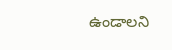ఉండాలని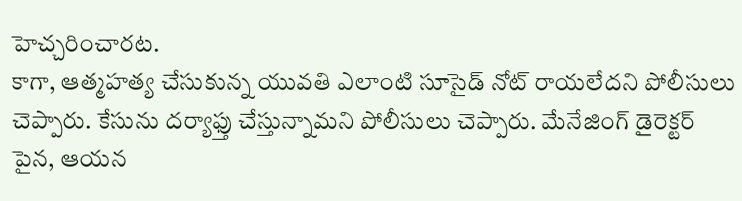హెచ్చరించారట.
కాగా, ఆత్మహత్య చేసుకున్న యువతి ఎలాంటి సూసైడ్ నోట్ రాయలేదని పోలీసులు చెప్పారు. కేసును దర్యాఫ్తు చేస్తున్నామని పోలీసులు చెప్పారు. మేనేజింగ్ డైరెక్టర్ పైన, ఆయన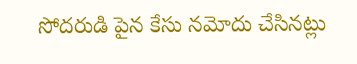సోదరుడి పైన కేసు నమోదు చేసినట్లు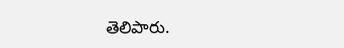తెలిపారు.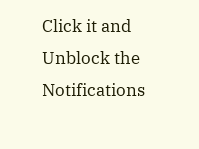Click it and Unblock the Notifications